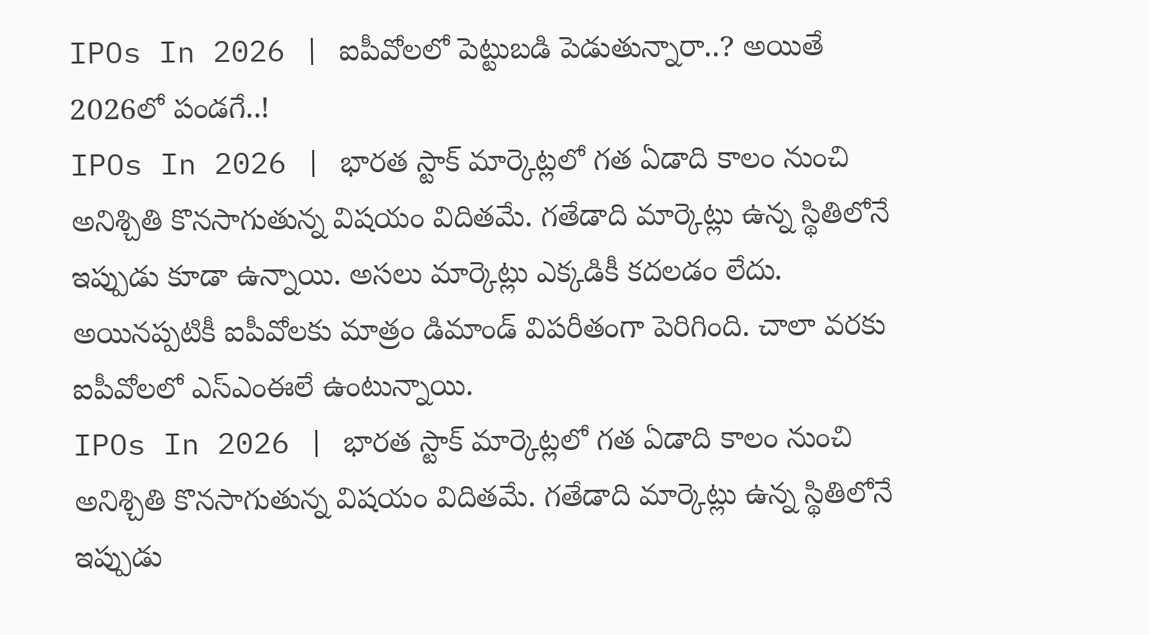IPOs In 2026 | ఐపీవోలలో పెట్టుబడి పెడుతున్నారా..? అయితే 2026లో పండగే..!
IPOs In 2026 | భారత స్టాక్ మార్కెట్లలో గత ఏడాది కాలం నుంచి అనిశ్చితి కొనసాగుతున్న విషయం విదితమే. గతేడాది మార్కెట్లు ఉన్న స్థితిలోనే ఇప్పుడు కూడా ఉన్నాయి. అసలు మార్కెట్లు ఎక్కడికీ కదలడం లేదు. అయినప్పటికీ ఐపీవోలకు మాత్రం డిమాండ్ విపరీతంగా పెరిగింది. చాలా వరకు ఐపీవోలలో ఎస్ఎంఈలే ఉంటున్నాయి.
IPOs In 2026 | భారత స్టాక్ మార్కెట్లలో గత ఏడాది కాలం నుంచి అనిశ్చితి కొనసాగుతున్న విషయం విదితమే. గతేడాది మార్కెట్లు ఉన్న స్థితిలోనే ఇప్పుడు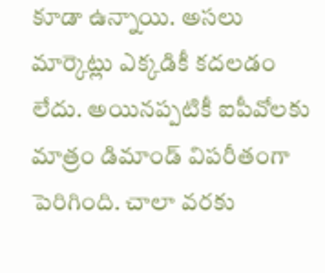కూడా ఉన్నాయి. అసలు మార్కెట్లు ఎక్కడికీ కదలడం లేదు. అయినప్పటికీ ఐపీవోలకు మాత్రం డిమాండ్ విపరీతంగా పెరిగింది. చాలా వరకు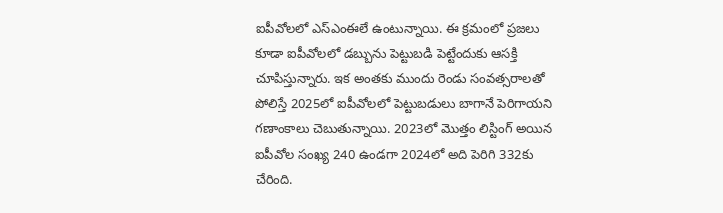ఐపీవోలలో ఎస్ఎంఈలే ఉంటున్నాయి. ఈ క్రమంలో ప్రజలు కూడా ఐపీవోలలో డబ్బును పెట్టుబడి పెట్టేందుకు ఆసక్తి చూపిస్తున్నారు. ఇక అంతకు ముందు రెండు సంవత్సరాలతో పోలిస్తే 2025లో ఐపీవోలలో పెట్టుబడులు బాగానే పెరిగాయని గణాంకాలు చెబుతున్నాయి. 2023లో మొత్తం లిస్టింగ్ అయిన ఐపీవోల సంఖ్య 240 ఉండగా 2024లో అది పెరిగి 332కు చేరింది.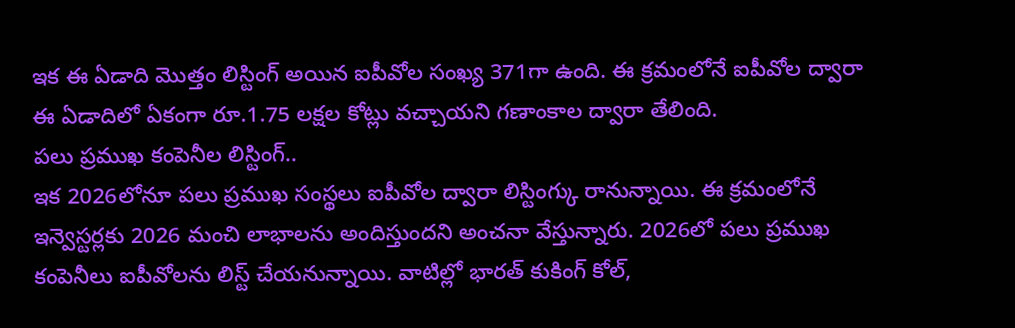ఇక ఈ ఏడాది మొత్తం లిస్టింగ్ అయిన ఐపీవోల సంఖ్య 371గా ఉంది. ఈ క్రమంలోనే ఐపీవోల ద్వారా ఈ ఏడాదిలో ఏకంగా రూ.1.75 లక్షల కోట్లు వచ్చాయని గణాంకాల ద్వారా తేలింది.
పలు ప్రముఖ కంపెనీల లిస్టింగ్..
ఇక 2026లోనూ పలు ప్రముఖ సంస్థలు ఐపీవోల ద్వారా లిస్టింగ్కు రానున్నాయి. ఈ క్రమంలోనే ఇన్వెస్టర్లకు 2026 మంచి లాభాలను అందిస్తుందని అంచనా వేస్తున్నారు. 2026లో పలు ప్రముఖ కంపెనీలు ఐపీవోలను లిస్ట్ చేయనున్నాయి. వాటిల్లో భారత్ కుకింగ్ కోల్,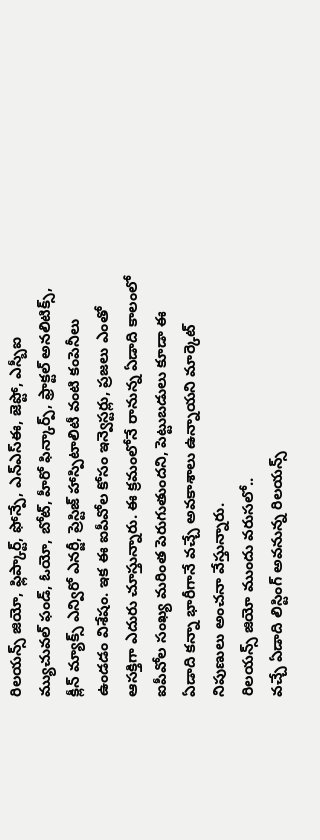రిలయన్స్ జియో, ఫ్లిప్కార్ట్, ఫోన్పే, ఎన్ఎస్ఈ, జెప్టో, ఎస్బీఐ మ్యుచువల్ ఫండ్, ఓయో, బోట్, హీరో ఫిన్కార్ప్, ఫ్రాక్టల్ అనలిటిక్స్, క్లీన్ మ్యాక్స్ ఎన్విరో ఎనర్జీ, ప్రెస్టిజ్ హాస్పిటాలిటీ వంటి కంపెనీలు ఉండడం విశేషం. ఇక ఈ ఐపీవోల కోసం ఇన్వెస్టర్లు, ప్రజలు ఎంతో ఆసక్తిగా ఎదురు చూస్తున్నారు. ఈ క్రమంలోనే రానున్న ఏడాది కాలంలో ఐపీవోల సంఖ్య మరింత పెరుగుతుందని, పెట్టుబడులు కూడా ఈ ఏడాది కన్నా భారీగానే వచ్చే అవకాశాలు ఉన్నాయని మార్కెట్ నిపుణులు అంచనా వేస్తున్నారు.
రిలయన్స్ జియో ముందు వరుసలో..
వచ్చే ఏడాది లిస్టింగ్ అవనున్న రిలయన్స్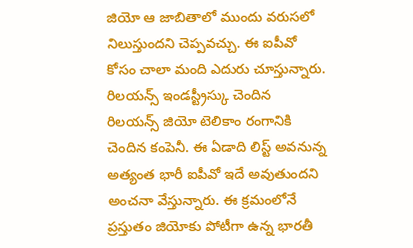జియో ఆ జాబితాలో ముందు వరుసలో నిలుస్తుందని చెప్పవచ్చు. ఈ ఐపీవో కోసం చాలా మంది ఎదురు చూస్తున్నారు. రిలయన్స్ ఇండస్ట్రీస్కు చెందిన రిలయన్స్ జియో టెలికాం రంగానికి చెందిన కంపెనీ. ఈ ఏడాది లిస్ట్ అవనున్న అత్యంత భారీ ఐపీవో ఇదే అవుతుందని అంచనా వేస్తున్నారు. ఈ క్రమంలోనే ప్రస్తుతం జియోకు పోటీగా ఉన్న భారతీ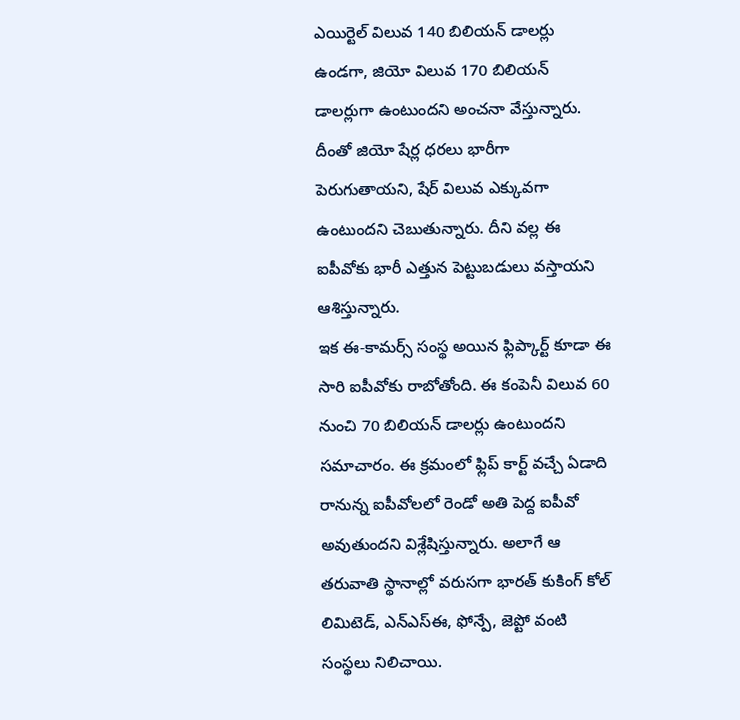ఎయిర్టెల్ విలువ 140 బిలియన్ డాలర్లు ఉండగా, జియో విలువ 170 బిలియన్ డాలర్లుగా ఉంటుందని అంచనా వేస్తున్నారు. దీంతో జియో షేర్ల ధరలు భారీగా పెరుగుతాయని, షేర్ విలువ ఎక్కువగా ఉంటుందని చెబుతున్నారు. దీని వల్ల ఈ ఐపీవోకు భారీ ఎత్తున పెట్టుబడులు వస్తాయని ఆశిస్తున్నారు.
ఇక ఈ-కామర్స్ సంస్థ అయిన ఫ్లిప్కార్ట్ కూడా ఈ సారి ఐపీవోకు రాబోతోంది. ఈ కంపెనీ విలువ 60 నుంచి 70 బిలియన్ డాలర్లు ఉంటుందని సమాచారం. ఈ క్రమంలో ఫ్లిప్ కార్ట్ వచ్చే ఏడాది రానున్న ఐపీవోలలో రెండో అతి పెద్ద ఐపీవో అవుతుందని విశ్లేషిస్తున్నారు. అలాగే ఆ తరువాతి స్థానాల్లో వరుసగా భారత్ కుకింగ్ కోల్ లిమిటెడ్, ఎన్ఎస్ఈ, ఫోన్పే, జెప్టో వంటి సంస్థలు నిలిచాయి.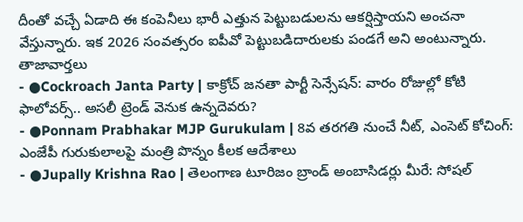దీంతో వచ్చే ఏడాది ఈ కంపెనీలు భారీ ఎత్తున పెట్టుబడులను ఆకర్షిస్తాయని అంచనా వేస్తున్నారు. ఇక 2026 సంవత్సరం ఐపీవో పెట్టుబడిదారులకు పండగే అని అంటున్నారు.
తాజావార్తలు
- ●Cockroach Janta Party | కాక్రోచ్ జనతా పార్టీ సెన్సేషన్: వారం రోజుల్లో కోటి ఫాలోవర్స్.. అసలీ ట్రెండ్ వెనుక ఉన్నదెవరు?
- ●Ponnam Prabhakar MJP Gurukulam | 8వ తరగతి నుంచే నీట్, ఎంసెట్ కోచింగ్: ఎంజేపీ గురుకులాలపై మంత్రి పొన్నం కీలక ఆదేశాలు
- ●Jupally Krishna Rao | తెలంగాణ టూరిజం బ్రాండ్ అంబాసిడర్లు మీరే: సోషల్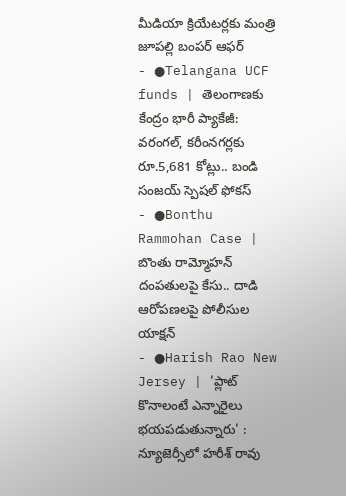మీడియా క్రియేటర్లకు మంత్రి జూపల్లి బంపర్ ఆఫర్
- ●Telangana UCF funds | తెలంగాణకు కేంద్రం భారీ ప్యాకేజీ: వరంగల్, కరీంనగర్లకు రూ.5,681 కోట్లు.. బండి సంజయ్ స్పెషల్ ఫోకస్
- ●Bonthu Rammohan Case | బొంతు రామ్మోహన్ దంపతులపై కేసు.. దాడి ఆరోపణలపై పోలీసుల యాక్షన్
- ●Harish Rao New Jersey | 'ప్లాట్ కొనాలంటే ఎన్నారైలు భయపడుతున్నారు' : న్యూజెర్సీలో హరీశ్ రావు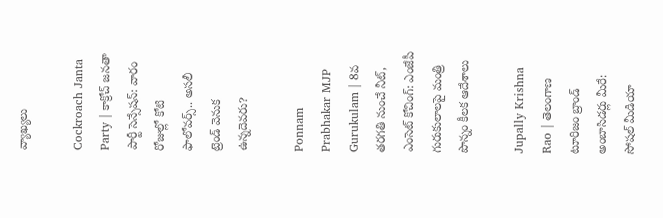వ్యాఖ్యలు

Cockroach Janta Party | కాక్రోచ్ జనతా పార్టీ సెన్సేషన్: వారం రోజుల్లో కోటి ఫాలోవర్స్.. అసలీ ట్రెండ్ వెనుక ఉన్నదెవరు?

Ponnam Prabhakar MJP Gurukulam | 8వ తరగతి నుంచే నీట్, ఎంసెట్ కోచింగ్: ఎంజేపీ గురుకులాలపై మంత్రి పొన్నం కీలక ఆదేశాలు

Jupally Krishna Rao | తెలంగాణ టూరిజం బ్రాండ్ అంబాసిడర్లు మీరే: సోషల్ మీడియా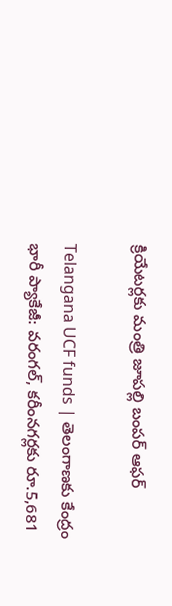క్రియేటర్లకు మంత్రి జూపల్లి బంపర్ ఆఫర్

Telangana UCF funds | తెలంగాణకు కేంద్రం భారీ ప్యాకేజీ: వరంగల్, కరీంనగర్లకు రూ.5,681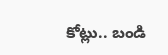కోట్లు.. బండి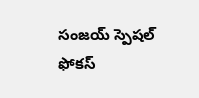సంజయ్ స్పెషల్ ఫోకస్